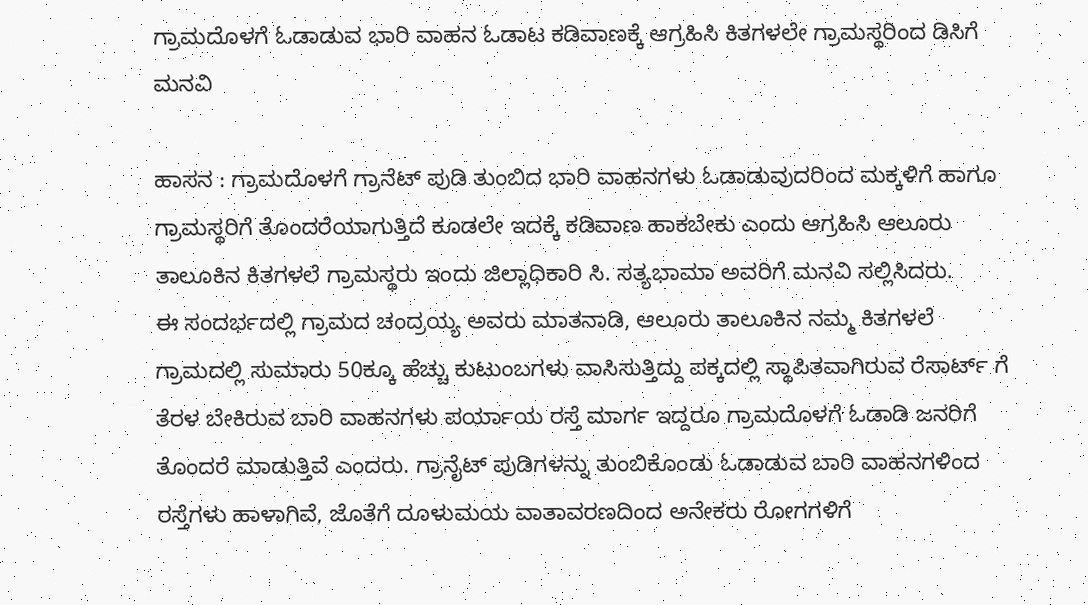ಗ್ರಾಮದೊಳಗೆ ಓಡಾಡುವ ಭಾರಿ ವಾಹನ ಓಡಾಟ ಕಡಿವಾಣಕ್ಕೆ ಆಗ್ರಹಿಸಿ ಕಿತಗಳಲೇ ಗ್ರಾಮಸ್ಥರಿಂದ ಡಿಸಿಗೆ ಮನವಿ

ಹಾಸನ : ಗ್ರಾಮದೊಳಗೆ ಗ್ರಾನೆಟ್ ಪುಡಿ ತುಂಬಿದ ಭಾರಿ ವಾಹನಗಳು ಓಡಾಡುವುದರಿಂದ ಮಕ್ಕಳಿಗೆ ಹಾಗೂ ಗ್ರಾಮಸ್ಥರಿಗೆ ತೊಂದರೆಯಾಗುತ್ತಿದೆ ಕೂಡಲೇ ಇದಕ್ಕೆ ಕಡಿವಾಣ ಹಾಕಬೇಕು ಎಂದು ಆಗ್ರಹಿಸಿ ಆಲೂರು ತಾಲೂಕಿನ ಕಿತಗಳಲೆ ಗ್ರಾಮಸ್ಥರು ಇಂದು ಜಿಲ್ಲಾಧಿಕಾರಿ ಸಿ. ಸತ್ಯಭಾಮಾ ಅವರಿಗೆ ಮನವಿ ಸಲ್ಲಿಸಿದರು.
ಈ ಸಂದರ್ಭದಲ್ಲಿ ಗ್ರಾಮದ ಚಂದ್ರಯ್ಯ ಅವರು ಮಾತನಾಡಿ, ಆಲೂರು ತಾಲೂಕಿನ ನಮ್ಮ ಕಿತಗಳಲೆ ಗ್ರಾಮದಲ್ಲಿ ಸುಮಾರು 50ಕ್ಕೂ ಹೆಚ್ಚು ಕುಟುಂಬಗಳು ವಾಸಿಸುತ್ತಿದ್ದು ಪಕ್ಕದಲ್ಲಿ ಸ್ಥಾಪಿತವಾಗಿರುವ ರೆಸಾರ್ಟ್ ಗೆ ತೆರಳ ಬೇಕಿರುವ ಬಾರಿ ವಾಹನಗಳು ಪರ್ಯಾಯ ರಸ್ತೆ ಮಾರ್ಗ ಇದ್ದರೂ ಗ್ರಾಮದೊಳಗೆ ಓಡಾಡಿ ಜನರಿಗೆ ತೊಂದರೆ ಮಾಡುತ್ತಿವೆ ಎಂದರು. ಗ್ರಾನೈಟ್ ಪುಡಿಗಳನ್ನು ತುಂಬಿಕೊಂಡು ಓಡಾಡುವ ಬಾರಿ ವಾಹನಗಳಿಂದ ರಸ್ತೆಗಳು ಹಾಳಾಗಿವೆ, ಜೊತೆಗೆ ದೂಳುಮಯ ವಾತಾವರಣದಿಂದ ಅನೇಕರು ರೋಗಗಳಿಗೆ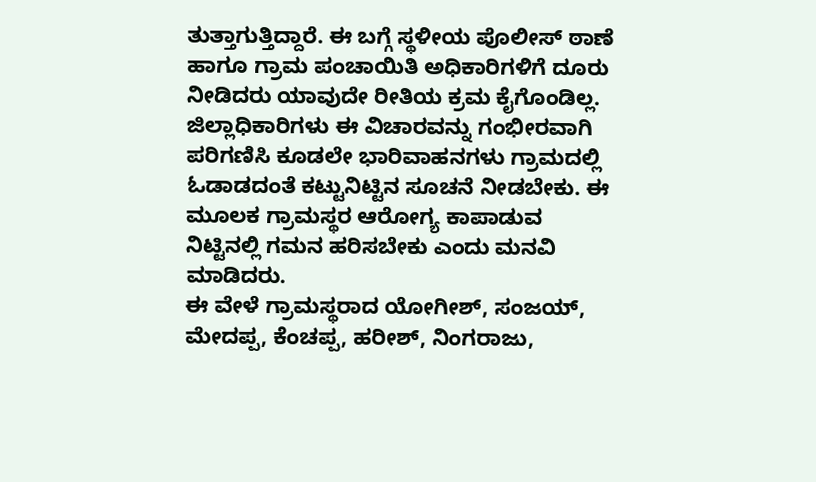ತುತ್ತಾಗುತ್ತಿದ್ದಾರೆ. ಈ ಬಗ್ಗೆ ಸ್ಥಳೀಯ ಪೊಲೀಸ್ ಠಾಣೆ ಹಾಗೂ ಗ್ರಾಮ ಪಂಚಾಯಿತಿ ಅಧಿಕಾರಿಗಳಿಗೆ ದೂರು ನೀಡಿದರು ಯಾವುದೇ ರೀತಿಯ ಕ್ರಮ ಕೈಗೊಂಡಿಲ್ಲ. ಜಿಲ್ಲಾಧಿಕಾರಿಗಳು ಈ ವಿಚಾರವನ್ನು ಗಂಭೀರವಾಗಿ ಪರಿಗಣಿಸಿ ಕೂಡಲೇ ಭಾರಿವಾಹನಗಳು ಗ್ರಾಮದಲ್ಲಿ ಓಡಾಡದಂತೆ ಕಟ್ಟುನಿಟ್ಟಿನ ಸೂಚನೆ ನೀಡಬೇಕು. ಈ ಮೂಲಕ ಗ್ರಾಮಸ್ಥರ ಆರೋಗ್ಯ ಕಾಪಾಡುವ ನಿಟ್ಟಿನಲ್ಲಿ ಗಮನ ಹರಿಸಬೇಕು ಎಂದು ಮನವಿ ಮಾಡಿದರು.
ಈ ವೇಳೆ ಗ್ರಾಮಸ್ಥರಾದ ಯೋಗೀಶ್, ಸಂಜಯ್, ಮೇದಪ್ಪ, ಕೆಂಚಪ್ಪ, ಹರೀಶ್, ನಿಂಗರಾಜು,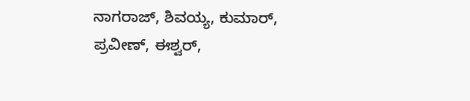ನಾಗರಾಜ್, ಶಿವಯ್ಯ, ಕುಮಾರ್, ಪ್ರವೀಣ್, ಈಶ್ವರ್,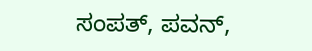ಸಂಪತ್, ಪವನ್,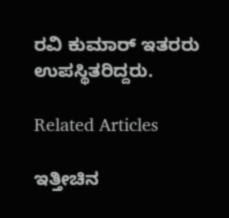ರವಿ ಕುಮಾರ್ ಇತರರು ಉಪಸ್ಥಿತರಿದ್ದರು.

Related Articles

ಇತ್ತೀಚಿನ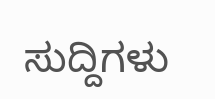ಸುದ್ದಿಗಳು